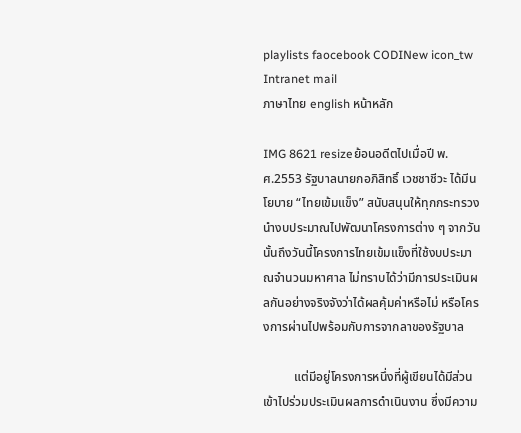playlists faocebook CODINew icon_tw Intranet mail
ภาษาไทย english หน้าหลัก

IMG 8621 resizeย้อนอดีตไปเมื่อปี พ.ศ.2553 รัฐบาลนายกอภิสิทธิ์ เวชชาชีวะ ได้มีนโยบาย “ไทยเข้มแข็ง” สนับสนุนให้ทุกกระทรวงนำงบประมาณไปพัฒนาโครงการต่าง ๆ จากวันนั้นถึงวันนี้โครงการไทยเข้มแข็งที่ใช้งบประมาณจำนวนมหาศาล ไม่ทราบได้ว่ามีการประเมินผลกันอย่างจริงจังว่าได้ผลคุ้มค่าหรือไม่ หรือโครงการผ่านไปพร้อมกับการจากลาของรัฐบาล

          แต่มีอยู่โครงการหนึ่งที่ผู้เขียนได้มีส่วนเข้าไปร่วมประเมินผลการดำเนินงาน ซึ่งมีความ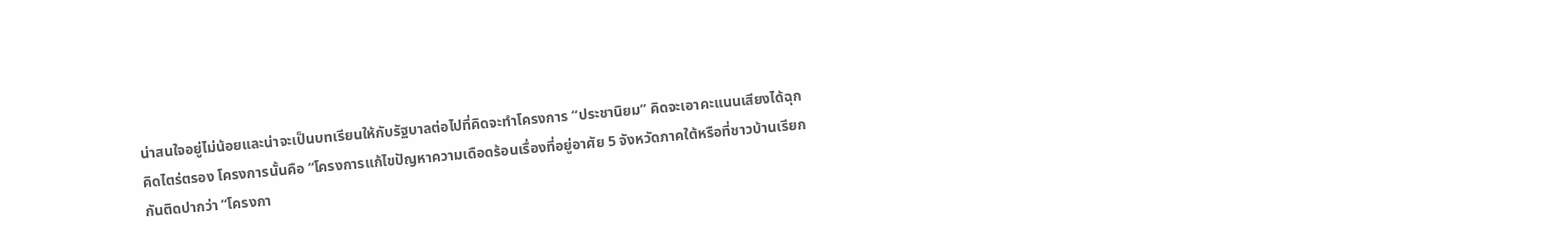น่าสนใจอยู่ไม่น้อยและน่าจะเป็นบทเรียนให้กับรัฐบาลต่อไปที่คิดจะทำโครงการ “ประชานิยม” คิดจะเอาคะแนนเสียงได้ฉุกคิดไตร่ตรอง โครงการนั้นคือ “โครงการแก้ไขปัญหาความเดือดร้อนเรื่องที่อยู่อาศัย 5 จังหวัดภาคใต้หรือที่ชาวบ้านเรียกกันติดปากว่า “โครงกา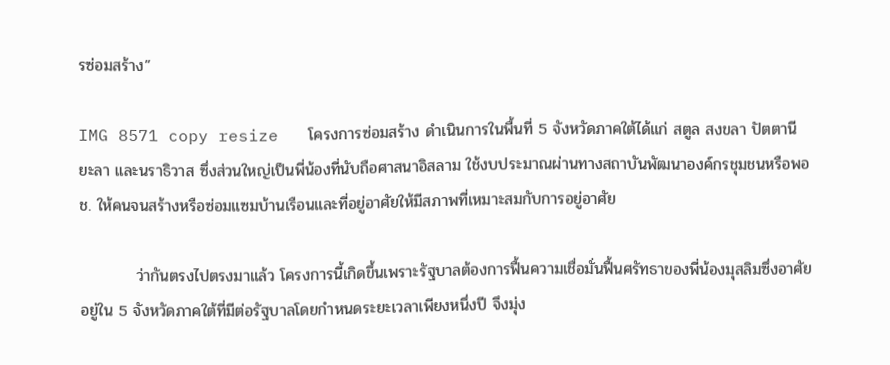รซ่อมสร้าง”

IMG 8571 copy resize   โครงการซ่อมสร้าง ดำเนินการในพื้นที่ 5 จังหวัดภาคใต้ได้แก่ สตูล สงขลา ปัตตานี ยะลา และนราธิวาส ซึ่งส่วนใหญ่เป็นพี่น้องที่นับถือศาสนาอิสลาม ใช้งบประมาณผ่านทางสถาบันพัฒนาองค์กรชุมชนหรือพอช. ให้คนจนสร้างหรือซ่อมแซมบ้านเรือนและที่อยู่อาศัยให้มีสภาพที่เหมาะสมกับการอยู่อาศัย

          ว่ากันตรงไปตรงมาแล้ว โครงการนี้เกิดขึ้นเพราะรัฐบาลต้องการฟื้นความเชื่อมั่นฟื้นศรัทธาของพี่น้องมุสลิมซึ่งอาศัยอยู่ใน 5 จังหวัดภาคใต้ที่มีต่อรัฐบาลโดยกำหนดระยะเวลาเพียงหนึ่งปี จึงมุ่ง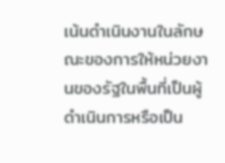เน้นดำเนินงานในลักษณะของการให้หน่วยงานของรัฐในพื้นที่เป็นผู้ดำเนินการหรือเป็น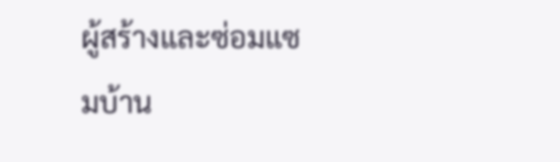ผู้สร้างและซ่อมแซมบ้าน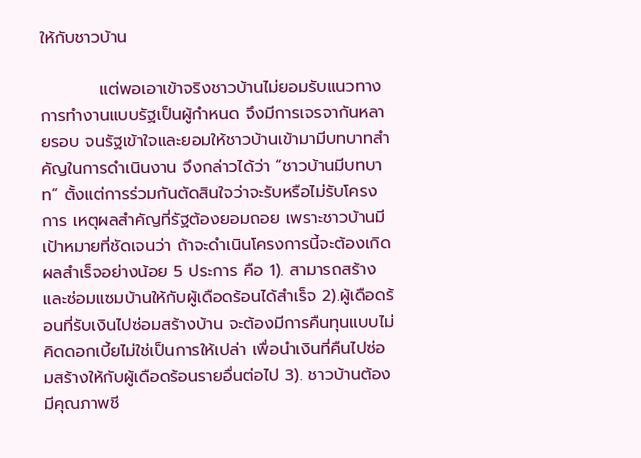ให้กับชาวบ้าน

          แต่พอเอาเข้าจริงชาวบ้านไม่ยอมรับแนวทางการทำงานแบบรัฐเป็นผู้กำหนด จึงมีการเจรจากันหลายรอบ จนรัฐเข้าใจและยอมให้ชาวบ้านเข้ามามีบทบาทสำคัญในการดำเนินงาน จึงกล่าวได้ว่า “ชาวบ้านมีบทบาท” ตั้งแต่การร่วมกันตัดสินใจว่าจะรับหรือไม่รับโครงการ เหตุผลสำคัญที่รัฐต้องยอมถอย เพราะชาวบ้านมีเป้าหมายที่ชัดเจนว่า ถ้าจะดำเนินโครงการนี้จะต้องเกิดผลสำเร็จอย่างน้อย 5 ประการ คือ 1). สามารถสร้างและซ่อมแซมบ้านให้กับผู้เดือดร้อนได้สำเร็จ 2).ผู้เดือดร้อนที่รับเงินไปซ่อมสร้างบ้าน จะต้องมีการคืนทุนแบบไม่คิดดอกเบี้ยไม่ใช่เป็นการให้เปล่า เพื่อนำเงินที่คืนไปซ่อมสร้างให้กับผู้เดือดร้อนรายอื่นต่อไป 3). ชาวบ้านต้องมีคุณภาพชี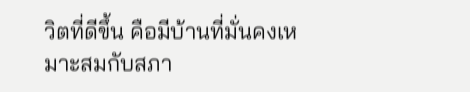วิตที่ดีขึ้น คือมีบ้านที่มั่นคงเหมาะสมกับสภา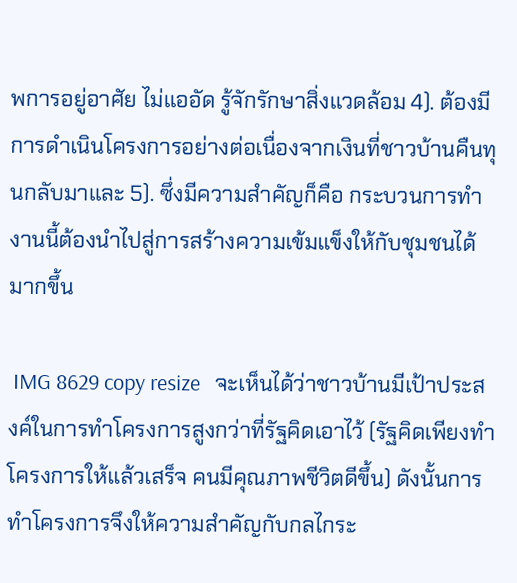พการอยู่อาศัย ไม่แออัด รู้จักรักษาสิ่งแวดล้อม 4). ต้องมีการดำเนินโครงการอย่างต่อเนื่องจากเงินที่ชาวบ้านคืนทุนกลับมาและ 5). ซึ่งมีความสำคัญก็คือ กระบวนการทำงานนี้ต้องนำไปสู่การสร้างความเข้มแข็งให้กับชุมชนได้มากขึ้น

 IMG 8629 copy resize   จะเห็นได้ว่าชาวบ้านมีเป้าประสงค์ในการทำโครงการสูงกว่าที่รัฐคิดเอาไว้ (รัฐคิดเพียงทำโครงการให้แล้วเสร็จ คนมีคุณภาพชีวิตดีขึ้น) ดังนั้นการทำโครงการจึงให้ความสำคัญกับกลไกระ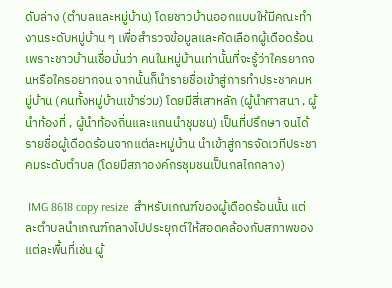ดับล่าง (ตำบลและหมู่บ้าน) โดยชาวบ้านออกแบบให้มีคณะทำงานระดับหมู่บ้าน ๆ เพื่อสำรวจข้อมูลและคัดเลือกผู้เดือดร้อน เพราะชาวบ้านเชื่อมั่นว่า คนในหมู่บ้านเท่านั้นที่จะรู้ว่าใครยากจนหรือใครอยากจน จากนั้นก็นำรายชื่อเข้าสู่การทำประชาคมหมู่บ้าน (คนทั้งหมู่บ้านเข้าร่วม) โดยมีสี่เสาหลัก (ผู้นำศาสนา , ผู้นำท้องที่ , ผู้นำท้องถิ่นและแกนนำชุมชน) เป็นที่ปรึกษา จนได้รายชื่อผู้เดือดร้อนจากแต่ละหมู่บ้าน นำเข้าสู่การจัดเวทีประชาคมระดับตำบล (โดยมีสภาองค์กรชุมชนเป็นกลไกกลาง)

 IMG 8618 copy resize  สำหรับเกณฑ์ของผู้เดือดร้อนนั้น แต่ละตำบลนำเกณฑ์กลางไปประยุกต์ให้สอดคล้องกับสภาพของแต่ละพื้นที่เช่น ผู้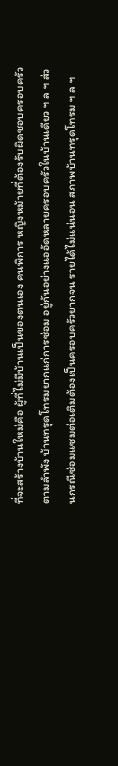ที่จะสร้างบ้านใหม่คือ ผู้ที่ไม่มีบ้านเป็นของตนเอง คนพิการ หญิงหม้ายที่ต้องรับผิดชอบครอบครัวตามลำพัง บ้านทรุดโทรมยากแก่การซ่อม อยู่กันอย่างแออัดหลายครอบครัวในบ้านเดียว ฯ ล ฯ ส่วนกรณีซ่อมแซมต่อเติมต้องเป็นครอบครัวยากจน รายได้ไม่แน่นอน สภาพบ้านทรุดโทรม ฯ ล ฯ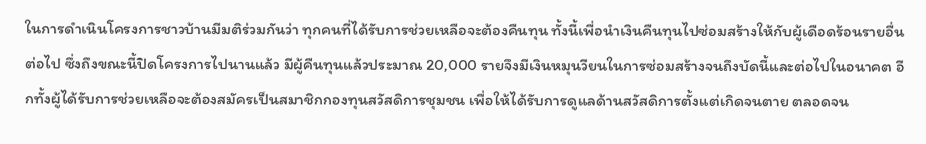ในการดำเนินโครงการชาวบ้านมีมติร่วมกันว่า ทุกคนที่ได้รับการช่วยเหลือจะต้องคืนทุน ทั้งนี้เพื่อนำเงินคืนทุนไปซ่อมสร้างให้กับผู้เดือดร้อนรายอื่นต่อไป ซึ่งถึงขณะนี้ปิดโครงการไปนานแล้ว มีผู้คืนทุนแล้วประมาณ 20,000 รายจึงมีเงินหมุนวียนในการซ่อมสร้างจนถึงบัดนี้และต่อไปในอนาคต อีกทั้งผู้ได้รับการช่วยเหลือจะต้องสมัครเป็นสมาชิกกองทุนสวัสดิการชุมชน เพื่อให้ได้รับการดูแลด้านสวัสดิการตั้งแต่เกิดจนตาย ตลอดจน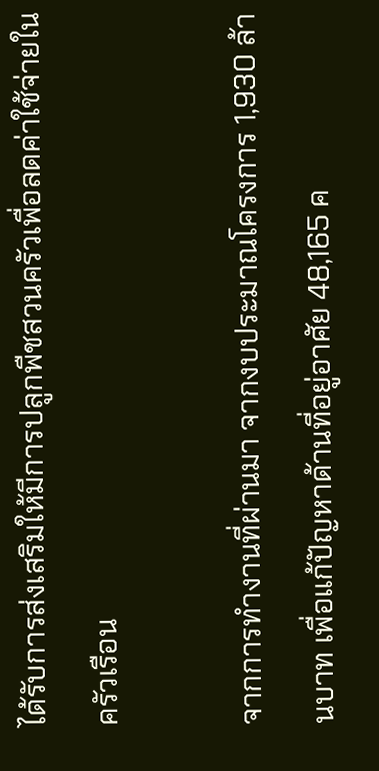ได้รับการส่งเสริมให้มีการปลูกพืชสวนครัวเพื่อลดค่าใช้จ่ายในครัวเรือน

จากการทำงานที่ผ่านมา จากงบประมาณโครงการ 1,930 ล้านบาท เพื่อแก้ปัญหาด้านที่อยู่อาศัย 48,165 ค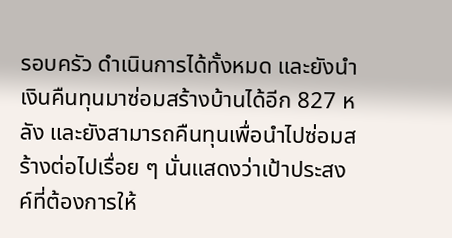รอบครัว ดำเนินการได้ทั้งหมด และยังนำเงินคืนทุนมาซ่อมสร้างบ้านได้อีก 827 หลัง และยังสามารถคืนทุนเพื่อนำไปซ่อมสร้างต่อไปเรื่อย ๆ นั่นแสดงว่าเป้าประสงค์ที่ต้องการให้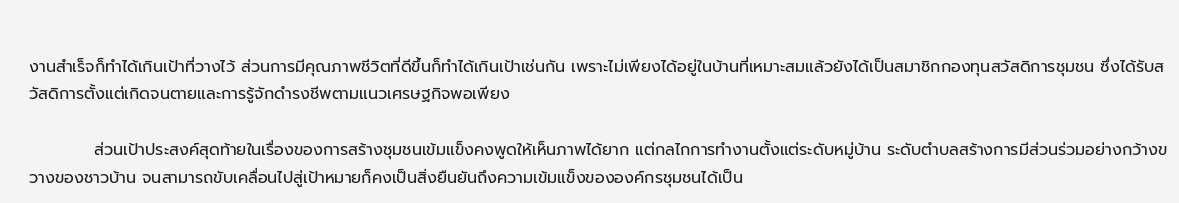งานสำเร็จก็ทำได้เกินเป้าที่วางไว้ ส่วนการมีคุณภาพชีวิตที่ดีขึ้นก็ทำได้เกินเป้าเช่นกัน เพราะไม่เพียงได้อยู่ในบ้านที่เหมาะสมแล้วยังได้เป็นสมาชิกกองทุนสวัสดิการชุมชน ซึ่งได้รับสวัสดิการตั้งแต่เกิดจนตายและการรู้จักดำรงชีพตามแนวเศรษฐกิจพอเพียง

           ส่วนเป้าประสงค์สุดท้ายในเรื่องของการสร้างชุมชนเข้มแข็งคงพูดให้เห็นภาพได้ยาก แต่กลไกการทำงานตั้งแต่ระดับหมู่บ้าน ระดับตำบลสร้างการมีส่วนร่วมอย่างกว้างขวางของชาวบ้าน จนสามารถขับเคลื่อนไปสู่เป้าหมายก็คงเป็นสิ่งยืนยันถึงความเข้มแข็งขององค์กรชุมชนได้เป็น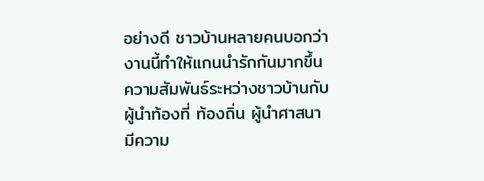อย่างดี ชาวบ้านหลายคนบอกว่า งานนี้ทำให้แกนนำรักกันมากขึ้น ความสัมพันธ์ระหว่างชาวบ้านกับผู้นำท้องที่ ท้องถิ่น ผู้นำศาสนามีความ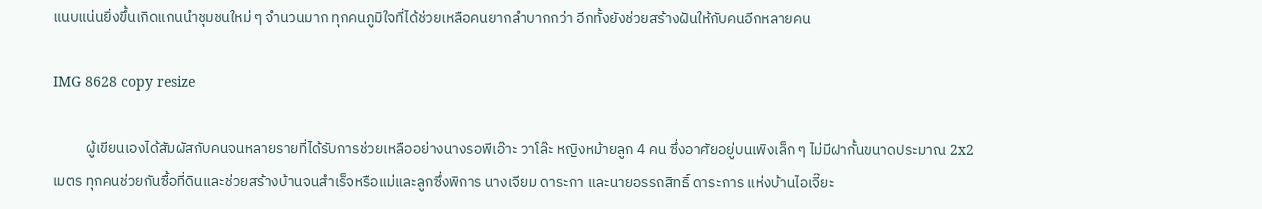แนบแน่นยิ่งขึ้นเกิดแกนนำชุมชนใหม่ ๆ จำนวนมาก ทุกคนภูมิใจที่ได้ช่วยเหลือคนยากลำบากกว่า อีกทั้งยังช่วยสร้างฝันให้กับคนอีกหลายคน

IMG 8628 copy resize

          ผู้เขียนเองได้สัมผัสกับคนจนหลายรายที่ได้รับการช่วยเหลืออย่างนางรอพีเอ๊าะ วาโล๊ะ หญิงหม้ายลูก 4 คน ซึ่งอาศัยอยู่บนเพิงเล็ก ๆ ไม่มีฝากั้นขนาดประมาณ 2x2 เมตร ทุกคนช่วยกันซื้อที่ดินและช่วยสร้างบ้านจนสำเร็จหรือแม่และลูกซึ่งพิการ นางเจียม ดาระกา และนายอรรถสิทธิ์ ดาระการ แห่งบ้านไอเจี๊ยะ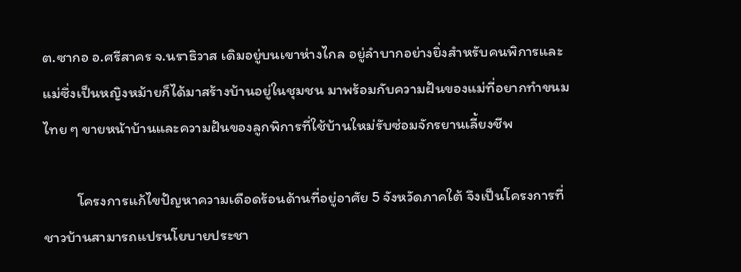ต.ซากอ อ.ศรีสาคร จ.นราธิวาส เดิมอยู่บนเขาห่างไกล อยู่ลำบากอย่างยิ่งสำหรับคนพิการและแม่ซึ่งเป็นหญิงหม้ายก็ได้มาสร้างบ้านอยู่ในชุมชน มาพร้อมกับความฝันของแม่ที่อยากทำขนมไทย ๆ ขายหน้าบ้านและความฝันของลูกพิการที่ใช้บ้านใหม่รับซ่อมจักรยานเลี้ยงชีพ

          โครงการแก้ไขปัญหาความเดือดร้อนด้านที่อยู่อาศัย 5 จังหวัดภาคใต้ จึงเป็นโครงการที่ชาวบ้านสามารถแปรนโยบายประชา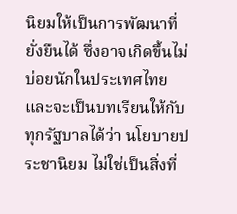นิยมให้เป็นการพัฒนาที่ยั่งยืนได้ ซึ่งอาจเกิดขึ้นไม่บ่อยนักในประเทศไทย และจะเป็นบทเรียนให้กับทุกรัฐบาลได้ว่า นโยบายประชานิยม ไม่ใช่เป็นสิ่งที่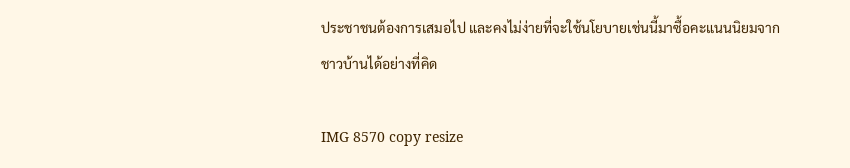ประชาชนต้องการเสมอไป และคงไม่ง่ายที่จะใช้นโยบายเช่นนี้มาซื้อคะแนนนิยมจากชาวบ้านได้อย่างที่คิด

IMG 8570 copy resize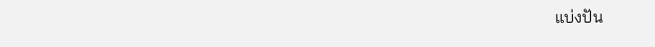แบ่งปัน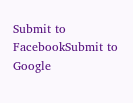Submit to FacebookSubmit to Google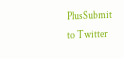PlusSubmit to Twitter